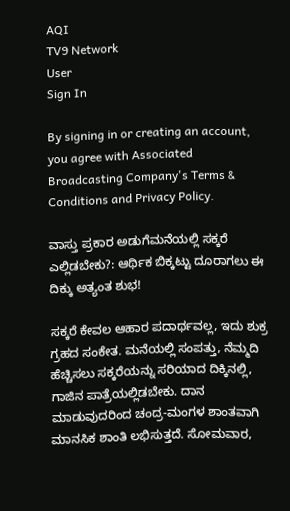AQI
TV9 Network
User
Sign In

By signing in or creating an account, you agree with Associated Broadcasting Company's Terms & Conditions and Privacy Policy.

ವಾಸ್ತು ಪ್ರಕಾರ ಅಡುಗೆಮನೆಯಲ್ಲಿ ಸಕ್ಕರೆ ಎಲ್ಲಿಡಬೇಕು?: ಆರ್ಥಿಕ ಬಿಕ್ಕಟ್ಟು ದೂರಾಗಲು ಈ ದಿಕ್ಕು ಅತ್ಯಂತ ಶುಭ!

ಸಕ್ಕರೆ ಕೇವಲ ಆಹಾರ ಪದಾರ್ಥವಲ್ಲ, ಇದು ಶುಕ್ರ ಗ್ರಹದ ಸಂಕೇತ. ಮನೆಯಲ್ಲಿ ಸಂಪತ್ತು, ನೆಮ್ಮದಿ ಹೆಚ್ಚಿಸಲು ಸಕ್ಕರೆಯನ್ನು ಸರಿಯಾದ ದಿಕ್ಕಿನಲ್ಲಿ, ಗಾಜಿನ ಪಾತ್ರೆಯಲ್ಲಿಡಬೇಕು. ದಾನ ಮಾಡುವುದರಿಂದ ಚಂದ್ರ-ಮಂಗಳ ಶಾಂತವಾಗಿ ಮಾನಸಿಕ ಶಾಂತಿ ಲಭಿಸುತ್ತದೆ. ಸೋಮವಾರ,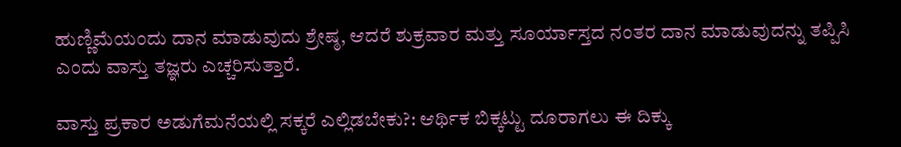ಹುಣ್ಣಿಮೆಯಂದು ದಾನ ಮಾಡುವುದು ಶ್ರೇಷ್ಠ, ಆದರೆ ಶುಕ್ರವಾರ ಮತ್ತು ಸೂರ್ಯಾಸ್ತದ ನಂತರ ದಾನ ಮಾಡುವುದನ್ನು ತಪ್ಪಿಸಿ ಎಂದು ವಾಸ್ತು ತಜ್ಞರು ಎಚ್ಚರಿಸುತ್ತಾರೆ.

ವಾಸ್ತು ಪ್ರಕಾರ ಅಡುಗೆಮನೆಯಲ್ಲಿ ಸಕ್ಕರೆ ಎಲ್ಲಿಡಬೇಕು?: ಆರ್ಥಿಕ ಬಿಕ್ಕಟ್ಟು ದೂರಾಗಲು ಈ ದಿಕ್ಕು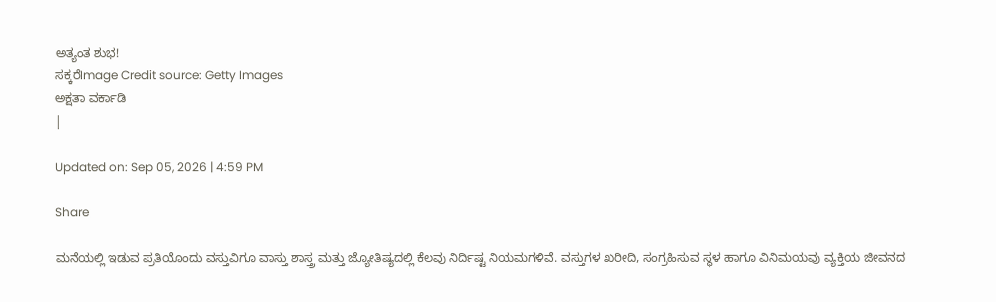ಅತ್ಯಂತ ಶುಭ!
ಸಕ್ಕರೆImage Credit source: Getty Images
ಅಕ್ಷತಾ ವರ್ಕಾಡಿ
|

Updated on: Sep 05, 2026 | 4:59 PM

Share

ಮನೆಯಲ್ಲಿ ಇಡುವ ಪ್ರತಿಯೊಂದು ವಸ್ತುವಿಗೂ ವಾಸ್ತು ಶಾಸ್ತ್ರ ಮತ್ತು ಜ್ಯೋತಿಷ್ಯದಲ್ಲಿ ಕೆಲವು ನಿರ್ದಿಷ್ಟ ನಿಯಮಗಳಿವೆ. ವಸ್ತುಗಳ ಖರೀದಿ, ಸಂಗ್ರಹಿಸುವ ಸ್ಥಳ ಹಾಗೂ ವಿನಿಮಯವು ವ್ಯಕ್ತಿಯ ಜೀವನದ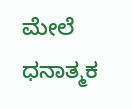ಮೇಲೆ ಧನಾತ್ಮಕ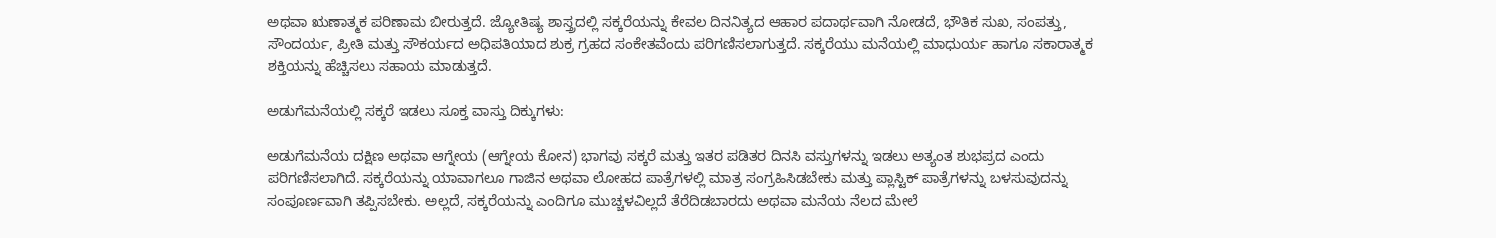ಅಥವಾ ಋಣಾತ್ಮಕ ಪರಿಣಾಮ ಬೀರುತ್ತದೆ. ಜ್ಯೋತಿಷ್ಯ ಶಾಸ್ತ್ರದಲ್ಲಿ ಸಕ್ಕರೆಯನ್ನು ಕೇವಲ ದಿನನಿತ್ಯದ ಆಹಾರ ಪದಾರ್ಥವಾಗಿ ನೋಡದೆ, ಭೌತಿಕ ಸುಖ, ಸಂಪತ್ತು, ಸೌಂದರ್ಯ, ಪ್ರೀತಿ ಮತ್ತು ಸೌಕರ್ಯದ ಅಧಿಪತಿಯಾದ ಶುಕ್ರ ಗ್ರಹದ ಸಂಕೇತವೆಂದು ಪರಿಗಣಿಸಲಾಗುತ್ತದೆ. ಸಕ್ಕರೆಯು ಮನೆಯಲ್ಲಿ ಮಾಧುರ್ಯ ಹಾಗೂ ಸಕಾರಾತ್ಮಕ ಶಕ್ತಿಯನ್ನು ಹೆಚ್ಚಿಸಲು ಸಹಾಯ ಮಾಡುತ್ತದೆ.

ಅಡುಗೆಮನೆಯಲ್ಲಿ ಸಕ್ಕರೆ ಇಡಲು ಸೂಕ್ತ ವಾಸ್ತು ದಿಕ್ಕುಗಳು:

ಅಡುಗೆಮನೆಯ ದಕ್ಷಿಣ ಅಥವಾ ಆಗ್ನೇಯ (ಆಗ್ನೇಯ ಕೋನ) ಭಾಗವು ಸಕ್ಕರೆ ಮತ್ತು ಇತರ ಪಡಿತರ ದಿನಸಿ ವಸ್ತುಗಳನ್ನು ಇಡಲು ಅತ್ಯಂತ ಶುಭಪ್ರದ ಎಂದು ಪರಿಗಣಿಸಲಾಗಿದೆ. ಸಕ್ಕರೆಯನ್ನು ಯಾವಾಗಲೂ ಗಾಜಿನ ಅಥವಾ ಲೋಹದ ಪಾತ್ರೆಗಳಲ್ಲಿ ಮಾತ್ರ ಸಂಗ್ರಹಿಸಿಡಬೇಕು ಮತ್ತು ಪ್ಲಾಸ್ಟಿಕ್ ಪಾತ್ರೆಗಳನ್ನು ಬಳಸುವುದನ್ನು ಸಂಪೂರ್ಣವಾಗಿ ತಪ್ಪಿಸಬೇಕು. ಅಲ್ಲದೆ, ಸಕ್ಕರೆಯನ್ನು ಎಂದಿಗೂ ಮುಚ್ಚಳವಿಲ್ಲದೆ ತೆರೆದಿಡಬಾರದು ಅಥವಾ ಮನೆಯ ನೆಲದ ಮೇಲೆ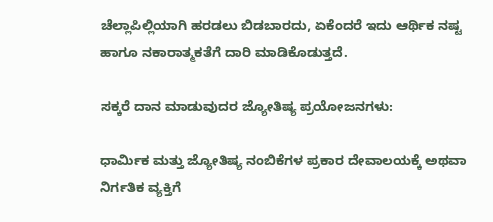ಚೆಲ್ಲಾಪಿಲ್ಲಿಯಾಗಿ ಹರಡಲು ಬಿಡಬಾರದು, ಏಕೆಂದರೆ ಇದು ಆರ್ಥಿಕ ನಷ್ಟ ಹಾಗೂ ನಕಾರಾತ್ಮಕತೆಗೆ ದಾರಿ ಮಾಡಿಕೊಡುತ್ತದೆ.

ಸಕ್ಕರೆ ದಾನ ಮಾಡುವುದರ ಜ್ಯೋತಿಷ್ಯ ಪ್ರಯೋಜನಗಳು:

ಧಾರ್ಮಿಕ ಮತ್ತು ಜ್ಯೋತಿಷ್ಯ ನಂಬಿಕೆಗಳ ಪ್ರಕಾರ ದೇವಾಲಯಕ್ಕೆ ಅಥವಾ ನಿರ್ಗತಿಕ ವ್ಯಕ್ತಿಗೆ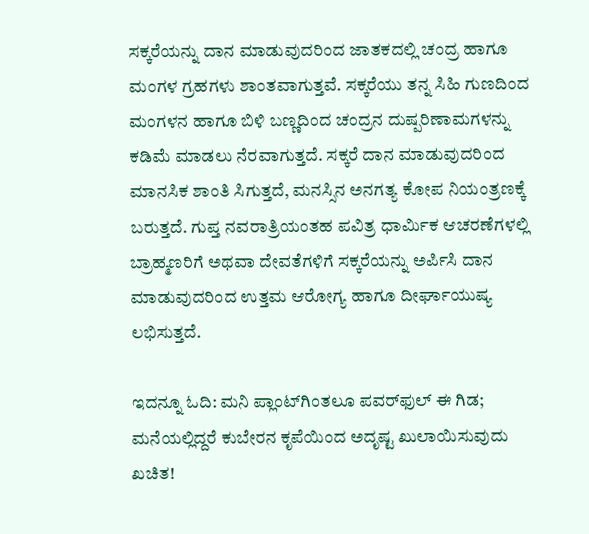ಸಕ್ಕರೆಯನ್ನು ದಾನ ಮಾಡುವುದರಿಂದ ಜಾತಕದಲ್ಲಿ ಚಂದ್ರ ಹಾಗೂ ಮಂಗಳ ಗ್ರಹಗಳು ಶಾಂತವಾಗುತ್ತವೆ. ಸಕ್ಕರೆಯು ತನ್ನ ಸಿಹಿ ಗುಣದಿಂದ ಮಂಗಳನ ಹಾಗೂ ಬಿಳಿ ಬಣ್ಣದಿಂದ ಚಂದ್ರನ ದುಷ್ಪರಿಣಾಮಗಳನ್ನು ಕಡಿಮೆ ಮಾಡಲು ನೆರವಾಗುತ್ತದೆ. ಸಕ್ಕರೆ ದಾನ ಮಾಡುವುದರಿಂದ ಮಾನಸಿಕ ಶಾಂತಿ ಸಿಗುತ್ತದೆ, ಮನಸ್ಸಿನ ಅನಗತ್ಯ ಕೋಪ ನಿಯಂತ್ರಣಕ್ಕೆ ಬರುತ್ತದೆ. ಗುಪ್ತ ನವರಾತ್ರಿಯಂತಹ ಪವಿತ್ರ ಧಾರ್ಮಿಕ ಆಚರಣೆಗಳಲ್ಲಿ ಬ್ರಾಹ್ಮಣರಿಗೆ ಅಥವಾ ದೇವತೆಗಳಿಗೆ ಸಕ್ಕರೆಯನ್ನು ಅರ್ಪಿಸಿ ದಾನ ಮಾಡುವುದರಿಂದ ಉತ್ತಮ ಆರೋಗ್ಯ ಹಾಗೂ ದೀರ್ಘಾಯುಷ್ಯ ಲಭಿಸುತ್ತದೆ.

ಇದನ್ನೂ ಓದಿ: ಮನಿ ಪ್ಲಾಂಟ್‌ಗಿಂತಲೂ ಪವರ್‌ಫುಲ್ ಈ ಗಿಡ; ಮನೆಯಲ್ಲಿದ್ದರೆ ಕುಬೇರನ ಕೃಪೆಯಿಂದ ಅದೃಷ್ಟ ಖುಲಾಯಿಸುವುದು ಖಚಿತ!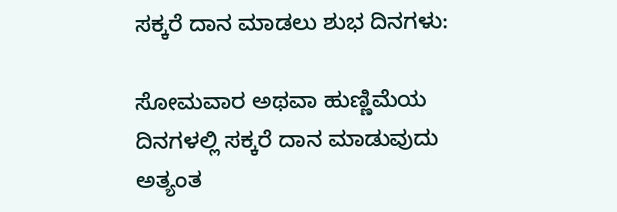ಸಕ್ಕರೆ ದಾನ ಮಾಡಲು ಶುಭ ದಿನಗಳು:

ಸೋಮವಾರ ಅಥವಾ ಹುಣ್ಣಿಮೆಯ ದಿನಗಳಲ್ಲಿ ಸಕ್ಕರೆ ದಾನ ಮಾಡುವುದು ಅತ್ಯಂತ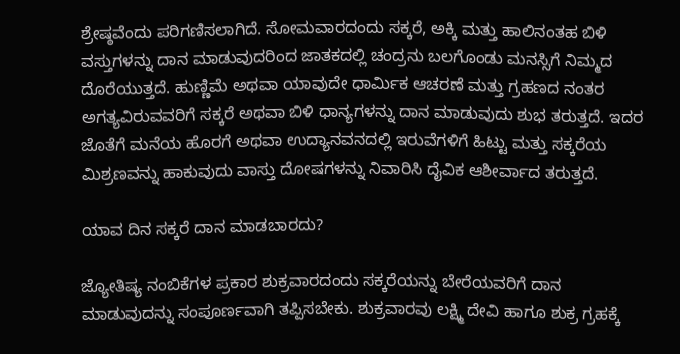ಶ್ರೇಷ್ಠವೆಂದು ಪರಿಗಣಿಸಲಾಗಿದೆ. ಸೋಮವಾರದಂದು ಸಕ್ಕರೆ, ಅಕ್ಕಿ ಮತ್ತು ಹಾಲಿನಂತಹ ಬಿಳಿ ವಸ್ತುಗಳನ್ನು ದಾನ ಮಾಡುವುದರಿಂದ ಜಾತಕದಲ್ಲಿ ಚಂದ್ರನು ಬಲಗೊಂಡು ಮನಸ್ಸಿಗೆ ನಿಮ್ಮದ ದೊರೆಯುತ್ತದೆ. ಹುಣ್ಣಿಮೆ ಅಥವಾ ಯಾವುದೇ ಧಾರ್ಮಿಕ ಆಚರಣೆ ಮತ್ತು ಗ್ರಹಣದ ನಂತರ ಅಗತ್ಯವಿರುವವರಿಗೆ ಸಕ್ಕರೆ ಅಥವಾ ಬಿಳಿ ಧಾನ್ಯಗಳನ್ನು ದಾನ ಮಾಡುವುದು ಶುಭ ತರುತ್ತದೆ. ಇದರ ಜೊತೆಗೆ ಮನೆಯ ಹೊರಗೆ ಅಥವಾ ಉದ್ಯಾನವನದಲ್ಲಿ ಇರುವೆಗಳಿಗೆ ಹಿಟ್ಟು ಮತ್ತು ಸಕ್ಕರೆಯ ಮಿಶ್ರಣವನ್ನು ಹಾಕುವುದು ವಾಸ್ತು ದೋಷಗಳನ್ನು ನಿವಾರಿಸಿ ದೈವಿಕ ಆಶೀರ್ವಾದ ತರುತ್ತದೆ.

ಯಾವ ದಿನ ಸಕ್ಕರೆ ದಾನ ಮಾಡಬಾರದು?

ಜ್ಯೋತಿಷ್ಯ ನಂಬಿಕೆಗಳ ಪ್ರಕಾರ ಶುಕ್ರವಾರದಂದು ಸಕ್ಕರೆಯನ್ನು ಬೇರೆಯವರಿಗೆ ದಾನ ಮಾಡುವುದನ್ನು ಸಂಪೂರ್ಣವಾಗಿ ತಪ್ಪಿಸಬೇಕು. ಶುಕ್ರವಾರವು ಲಕ್ಷ್ಮಿ ದೇವಿ ಹಾಗೂ ಶುಕ್ರ ಗ್ರಹಕ್ಕೆ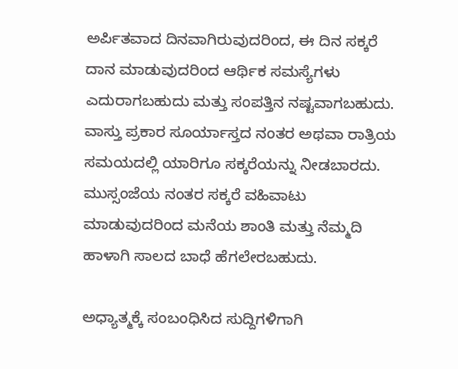ಅರ್ಪಿತವಾದ ದಿನವಾಗಿರುವುದರಿಂದ, ಈ ದಿನ ಸಕ್ಕರೆ ದಾನ ಮಾಡುವುದರಿಂದ ಆರ್ಥಿಕ ಸಮಸ್ಯೆಗಳು ಎದುರಾಗಬಹುದು ಮತ್ತು ಸಂಪತ್ತಿನ ನಷ್ಟವಾಗಬಹುದು. ವಾಸ್ತು ಪ್ರಕಾರ ಸೂರ್ಯಾಸ್ತದ ನಂತರ ಅಥವಾ ರಾತ್ರಿಯ ಸಮಯದಲ್ಲಿ ಯಾರಿಗೂ ಸಕ್ಕರೆಯನ್ನು ನೀಡಬಾರದು. ಮುಸ್ಸಂಜೆಯ ನಂತರ ಸಕ್ಕರೆ ವಹಿವಾಟು ಮಾಡುವುದರಿಂದ ಮನೆಯ ಶಾಂತಿ ಮತ್ತು ನೆಮ್ಮದಿ ಹಾಳಾಗಿ ಸಾಲದ ಬಾಧೆ ಹೆಗಲೇರಬಹುದು.

ಅಧ್ಯಾತ್ಮಕ್ಕೆ ಸಂಬಂಧಿಸಿದ ಸುದ್ದಿಗಳಿಗಾಗಿ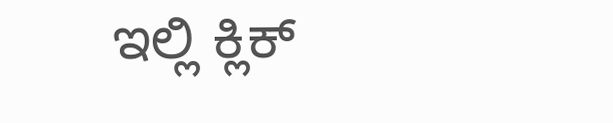ಇಲ್ಲಿ ಕ್ಲಿಕ್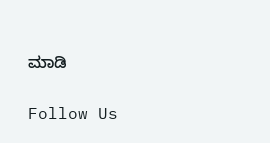ಮಾಡಿ

Follow Us